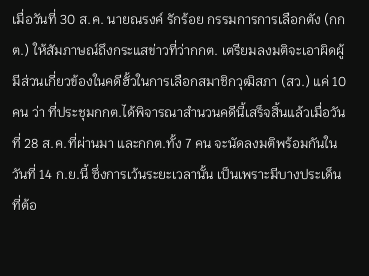เมื่อวันที่ 30 ส.ค. นายณรงค์ รักร้อย กรรมการการเลือกตัง (กกต.) ให้สัมภาษณ์ถึงกระแสข่าวที่ว่ากกต. เตรียมลงมติจะเอาผิดผู้มีส่วนเกี่ยวข้องในคดีฮั้วในการเลือกสมาชิกวุฒิสภา (สว.) แค่ 10 คน ว่า ที่ประชุมกกต.ได้พิจารณาสำนวนคดีนี้เสร็จสิ้นแล้วเมื่อวันที่ 28 ส.ค.ที่ผ่านมา และกกต.ทั้ง 7 คน จะนัดลงมติพร้อมกันในวันที่ 14 ก.ย.นี้ ซึ่งการเว้นระยะเวลานั้น เป็นเพราะมีบางประเด็นที่ต้อ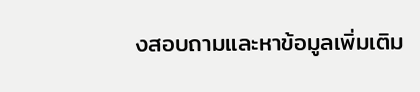งสอบถามและหาข้อมูลเพิ่มเติม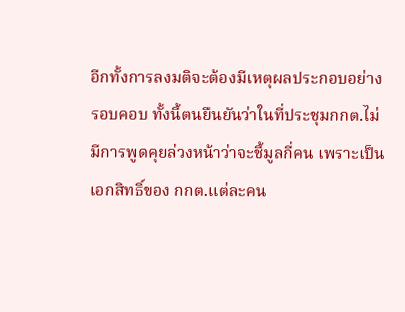อีกทั้งการลงมติจะต้องมีเหตุผลประกอบอย่างรอบคอบ ทั้งนี้ตนยืนยันว่าในที่ประชุมกกต.ไม่มีการพูดคุยล่วงหน้าว่าจะชี้มูลกี่คน เพราะเป็นเอกสิทธิ์ของ กกต.แต่ละคน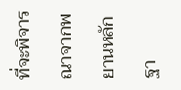ที่จะพิจารณาจากพยานหลักฐา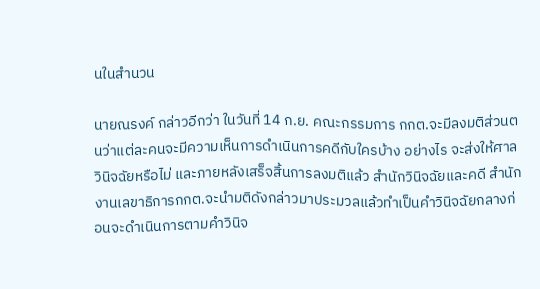นในสำนวน

นายณรงค์ กล่าวอีกว่า ในวันที่ 14 ก.ย. คณะกรรมการ กกต.จะมีลงมติส่วนตนว่าแต่ละคนจะมีความเห็นการดำเนินการคดีกับใครบ้าง อย่างไร จะส่งให้ศาลวินิจฉัยหรือไม่ และภายหลังเสร็จสิ้นการลงมติแล้ว สำนักวินิจฉัยและคดี สำนักงานเลขาธิการกกต.จะนำมติดังกล่าวมาประมวลแล้วทำเป็นคำวินิจฉัยกลางก่อนจะดำเนินการตามคำวินิจ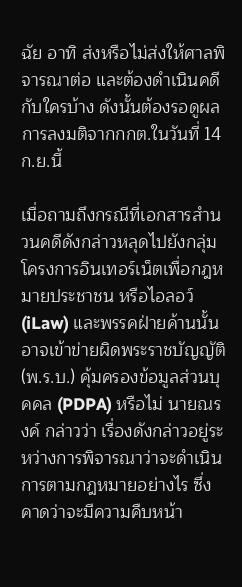ฉัย อาทิ ส่งหรือไม่ส่งให้ศาลพิจารณาต่อ และต้องดำเนินคดีกับใครบ้าง ดังนั้นต้องรอดูผลการลงมติจากกกต.ในวันที่ 14 ก.ย.นี้

เมื่อถามถึงกรณีที่เอกสารสำนวนคดีดังกล่าวหลุดไปยังกลุ่มโครงการอินเทอร์เน็ตเพื่อกฎหมายประชาชน หรือไอลอว์ (iLaw) และพรรคฝ่ายค้านนั้น อาจเข้าข่ายผิดพระราชบัญญัติ (พ.ร.บ.) คุ้มครองข้อมูลส่วนบุคคล (PDPA) หรือไม่ นายณรงค์ กล่าวว่า เรื่องดังกล่าวอยู่ระหว่างการพิจารณาว่าจะดำเนินการตามกฎหมายอย่างไร ซึ่งคาดว่าจะมีความคืบหน้า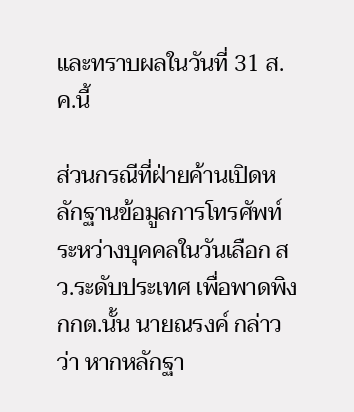และทราบผลในวันที่ 31 ส.ค.นี้

ส่วนกรณีที่ฝ่ายค้านเปิดหลักฐานข้อมูลการโทรศัพท์ระหว่างบุคคลในวันเลือก สว.ระดับประเทศ เพื่อพาดพิง กกต.นั้น นายณรงค์ กล่าวว่า หากหลักฐา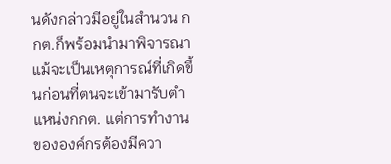นดังกล่าวมีอยู่ในสำนวน กกต.ก็พร้อมนำมาพิจารณา แม้จะเป็นเหตุการณ์ที่เกิดขึ้นก่อนที่ตนจะเข้ามารับตำแหน่งกกต. แต่การทำงานขององค์กรต้องมีควา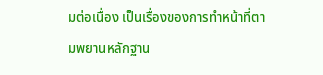มต่อเนื่อง เป็นเรื่องของการทำหน้าที่ตามพยานหลักฐาน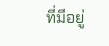ที่มีอยู่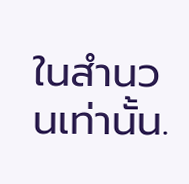ในสำนวนเท่านั้น.